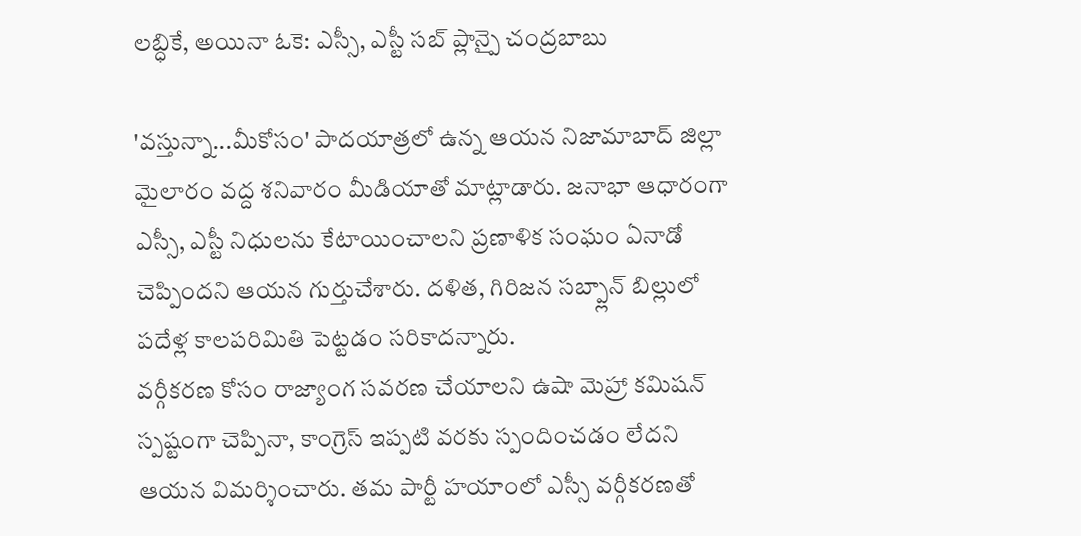లబ్ధికే, అయినా ఓకె: ఎస్సీ, ఎస్టీ సబ్ ప్లాన్పై చంద్రబాబు

'వస్తున్నా...మీకోసం' పాదయాత్రలో ఉన్న ఆయన నిజామాబాద్ జిల్లా మైలారం వద్ద శనివారం మీడియాతో మాట్లాడారు. జనాభా ఆధారంగా ఎస్సీ, ఎస్టీ నిధులను కేటాయించాలని ప్రణాళిక సంఘం ఏనాడో చెప్పిందని ఆయన గుర్తుచేశారు. దళిత, గిరిజన సబ్ప్లాన్ బిల్లులో పదేళ్ల కాలపరిమితి పెట్టడం సరికాదన్నారు.
వర్గీకరణ కోసం రాజ్యాంగ సవరణ చేయాలని ఉషా మెహ్రా కమిషన్ స్పష్టంగా చెప్పినా, కాంగ్రెస్ ఇప్పటి వరకు స్పందించడం లేదని ఆయన విమర్శించారు. తమ పార్టీ హయాంలో ఎస్సీ వర్గీకరణతో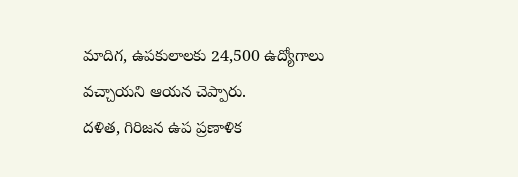మాదిగ, ఉపకులాలకు 24,500 ఉద్యోగాలు వచ్చాయని ఆయన చెప్పారు.
దళిత, గిరిజన ఉప ప్రణాళిక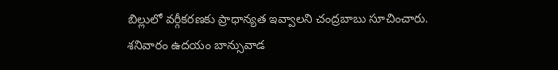బిల్లులో వర్గీకరణకు ప్రాధాన్యత ఇవ్వాలని చంద్రబాబు సూచించారు. శనివారం ఉదయం బాన్సువాడ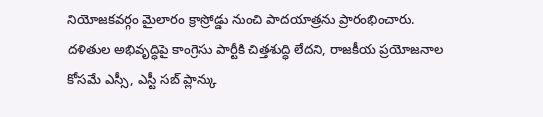నియోజకవర్గం మైలారం క్రాస్రోడ్డు నుంచి పాదయాత్రను ప్రారంభించారు. దళితుల అభివృద్ధిపై కాంగ్రెసు పార్టీకి చిత్తశుద్ధి లేదని, రాజకీయ ప్రయోజనాల కోసమే ఎస్సీ, ఎస్టీ సబ్ ప్లాన్కు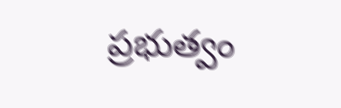ప్రభుత్వం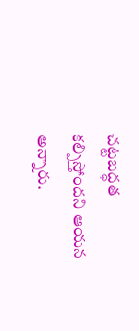చట్టబద్ధత కల్పిస్తోందని ఆయన అన్నారు.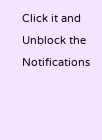Click it and Unblock the Notifications